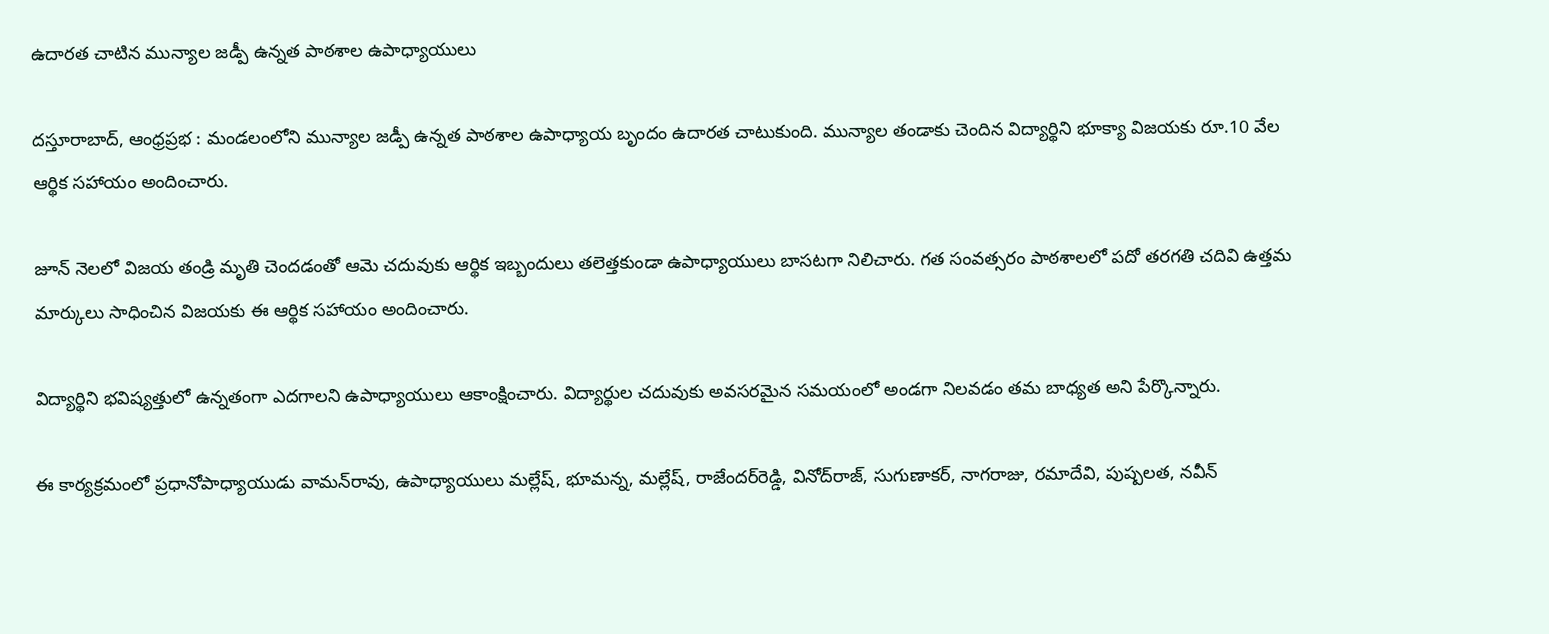ఉదారత చాటిన మున్యాల జడ్పీ ఉన్నత పాఠశాల ఉపాధ్యాయులు

దస్తూరాబాద్, ఆంధ్రప్రభ : మండలంలోని మున్యాల జడ్పీ ఉన్నత పాఠశాల ఉపాధ్యాయ బృందం ఉదారత చాటుకుంది. మున్యాల తండాకు చెందిన విద్యార్థిని భూక్యా విజయకు రూ.10 వేల ఆర్థిక సహాయం అందించారు.

జూన్‌ నెలలో విజయ తండ్రి మృతి చెందడంతో ఆమె చదువుకు ఆర్థిక ఇబ్బందులు తలెత్తకుండా ఉపాధ్యాయులు బాసటగా నిలిచారు. గత సంవత్సరం పాఠశాలలో పదో తరగతి చదివి ఉత్తమ మార్కులు సాధించిన విజయకు ఈ ఆర్థిక సహాయం అందించారు.

విద్యార్థిని భవిష్యత్తులో ఉన్నతంగా ఎదగాలని ఉపాధ్యాయులు ఆకాంక్షించారు. విద్యార్థుల చదువుకు అవసరమైన సమయంలో అండగా నిలవడం తమ బాధ్యత అని పేర్కొన్నారు.

ఈ కార్యక్రమంలో ప్రధానోపాధ్యాయుడు వామన్‌రావు, ఉపాధ్యాయులు మల్లేష్, భూమన్న, మల్లేష్, రాజేందర్‌రెడ్డి, వినోద్‌రాజ్, సుగుణాకర్, నాగరాజు, రమాదేవి, పుష్పలత, నవీన్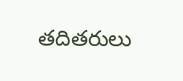తదితరులు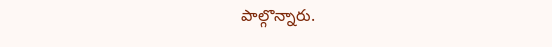పాల్గొన్నారు.